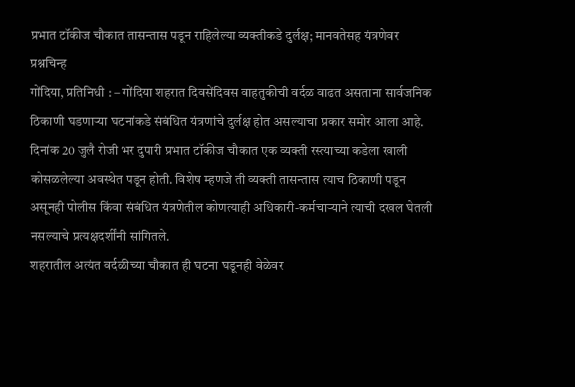प्रभात टॉकीज चौकात तासन्तास पडून राहिलेल्या व्यक्तीकडे दुर्लक्ष; मानवतेसह यंत्रणेवर प्रश्नचिन्ह
गोंदिया, प्रतिनिधी : – गोंदिया शहरात दिवसेंदिवस वाहतुकीची वर्दळ वाढत असताना सार्वजनिक ठिकाणी घडणाऱ्या घटनांकडे संबंधित यंत्रणांचे दुर्लक्ष होत असल्याचा प्रकार समोर आला आहे. दिनांक 20 जुलै रोजी भर दुपारी प्रभात टॉकीज चौकात एक व्यक्ती रस्त्याच्या कडेला खाली कोसळलेल्या अवस्थेत पडून होती. विशेष म्हणजे ती व्यक्ती तासन्तास त्याच ठिकाणी पडून असूनही पोलीस किंवा संबंधित यंत्रणेतील कोणत्याही अधिकारी-कर्मचाऱ्याने त्याची दखल घेतली नसल्याचे प्रत्यक्षदर्शींनी सांगितले.
शहरातील अत्यंत वर्दळीच्या चौकात ही घटना घडूनही वेळेवर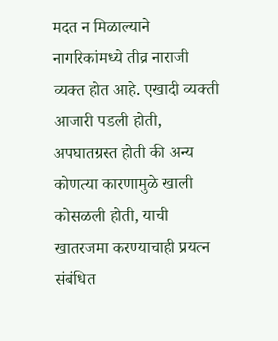मदत न मिळाल्याने नागरिकांमध्ये तीव्र नाराजी व्यक्त होत आहे. एखादी व्यक्ती आजारी पडली होती, अपघातग्रस्त होती की अन्य कोणत्या कारणामुळे खाली कोसळली होती, याची खातरजमा करण्याचाही प्रयत्न संबंधित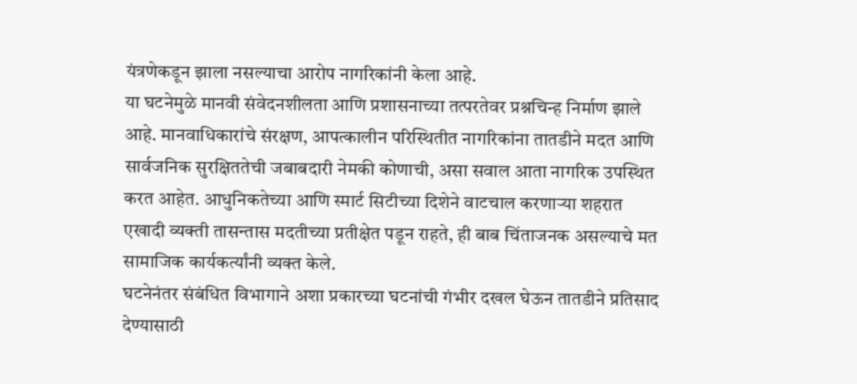यंत्रणेकडून झाला नसल्याचा आरोप नागरिकांनी केला आहे.
या घटनेमुळे मानवी संवेदनशीलता आणि प्रशासनाच्या तत्परतेवर प्रश्नचिन्ह निर्माण झाले आहे. मानवाधिकारांचे संरक्षण, आपत्कालीन परिस्थितीत नागरिकांना तातडीने मदत आणि सार्वजनिक सुरक्षिततेची जबाबदारी नेमकी कोणाची, असा सवाल आता नागरिक उपस्थित करत आहेत. आधुनिकतेच्या आणि स्मार्ट सिटीच्या दिशेने वाटचाल करणाऱ्या शहरात एखादी व्यक्ती तासन्तास मदतीच्या प्रतीक्षेत पडून राहते, ही बाब चिंताजनक असल्याचे मत सामाजिक कार्यकर्त्यांनी व्यक्त केले.
घटनेनंतर संबंधित विभागाने अशा प्रकारच्या घटनांची गंभीर दखल घेऊन तातडीने प्रतिसाद देण्यासाठी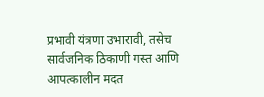प्रभावी यंत्रणा उभारावी, तसेच सार्वजनिक ठिकाणी गस्त आणि आपत्कालीन मदत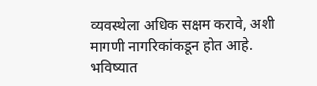व्यवस्थेला अधिक सक्षम करावे, अशी मागणी नागरिकांकडून होत आहे. भविष्यात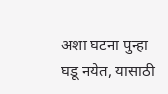अशा घटना पुन्हा घडू नयेत, यासाठी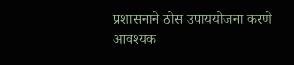प्रशासनाने ठोस उपाययोजना करणे आवश्यक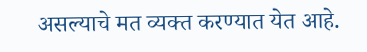असल्याचे मत व्यक्त करण्यात येत आहे.